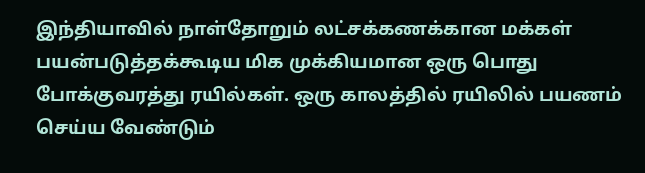இந்தியாவில் நாள்தோறும் லட்சக்கணக்கான மக்கள் பயன்படுத்தக்கூடிய மிக முக்கியமான ஒரு பொது போக்குவரத்து ரயில்கள். ஒரு காலத்தில் ரயிலில் பயணம் செய்ய வேண்டும்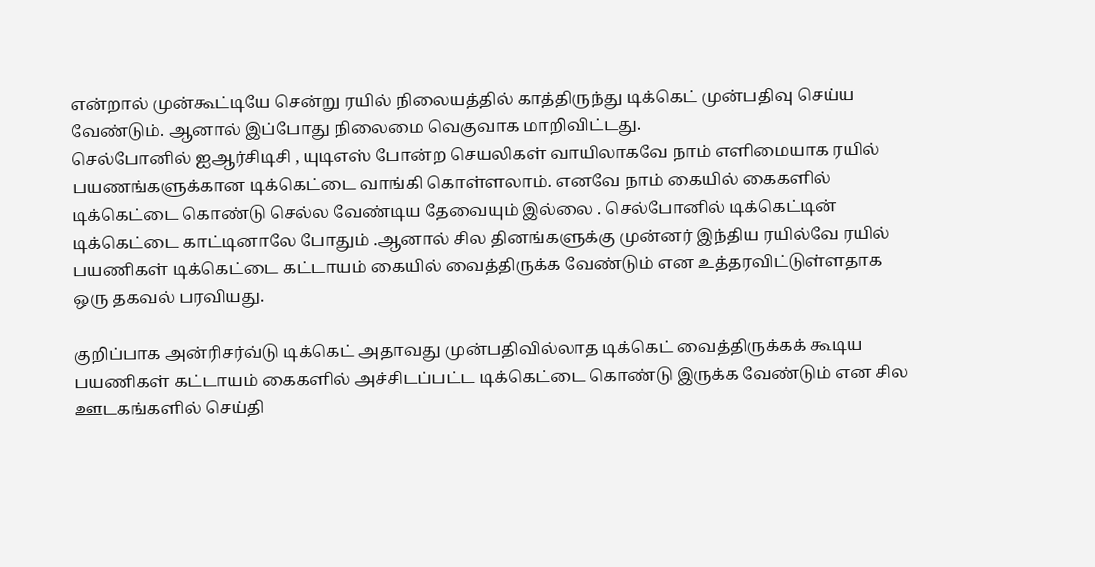என்றால் முன்கூட்டியே சென்று ரயில் நிலையத்தில் காத்திருந்து டிக்கெட் முன்பதிவு செய்ய வேண்டும். ஆனால் இப்போது நிலைமை வெகுவாக மாறிவிட்டது.
செல்போனில் ஐஆர்சிடிசி , யுடிஎஸ் போன்ற செயலிகள் வாயிலாகவே நாம் எளிமையாக ரயில் பயணங்களுக்கான டிக்கெட்டை வாங்கி கொள்ளலாம். எனவே நாம் கையில் கைகளில் டிக்கெட்டை கொண்டு செல்ல வேண்டிய தேவையும் இல்லை . செல்போனில் டிக்கெட்டின் டிக்கெட்டை காட்டினாலே போதும் .ஆனால் சில தினங்களுக்கு முன்னர் இந்திய ரயில்வே ரயில் பயணிகள் டிக்கெட்டை கட்டாயம் கையில் வைத்திருக்க வேண்டும் என உத்தரவிட்டுள்ளதாக ஒரு தகவல் பரவியது.

குறிப்பாக அன்ரிசர்வ்டு டிக்கெட் அதாவது முன்பதிவில்லாத டிக்கெட் வைத்திருக்கக் கூடிய பயணிகள் கட்டாயம் கைகளில் அச்சிடப்பட்ட டிக்கெட்டை கொண்டு இருக்க வேண்டும் என சில ஊடகங்களில் செய்தி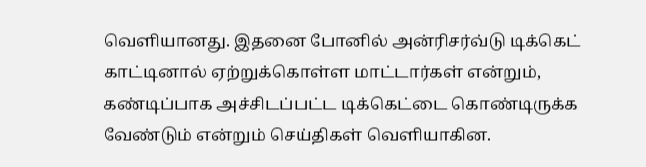வெளியானது. இதனை போனில் அன்ரிசர்வ்டு டிக்கெட் காட்டினால் ஏற்றுக்கொள்ள மாட்டார்கள் என்றும், கண்டிப்பாக அச்சிடப்பட்ட டிக்கெட்டை கொண்டிருக்க வேண்டும் என்றும் செய்திகள் வெளியாகின.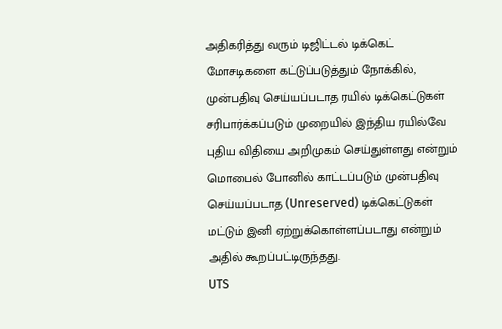அதிகரித்து வரும் டிஜிட்டல் டிக்கெட் மோசடிகளை கட்டுப்படுத்தும் நோக்கில், முன்பதிவு செய்யப்படாத ரயில் டிக்கெட்டுகள் சரிபார்க்கப்படும் முறையில் இந்திய ரயில்வே புதிய விதியை அறிமுகம் செய்துள்ளது என்றும் மொபைல் போனில் காட்டப்படும் முன்பதிவு செய்யப்படாத (Unreserved) டிக்கெட்டுகள் மட்டும் இனி ஏற்றுக்கொள்ளப்படாது என்றும் அதில் கூறப்பட்டிருந்தது.
UTS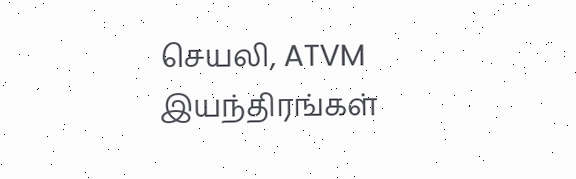செயலி, ATVM இயந்திரங்கள்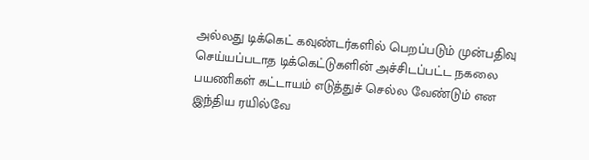அல்லது டிக்கெட் கவுண்டர்களில் பெறப்படும் முன்பதிவு செய்யப்படாத டிக்கெட்டுகளின் அச்சிடப்பட்ட நகலை பயணிகள் கட்டாயம் எடுத்துச் செல்ல வேண்டும் என இந்திய ரயில்வே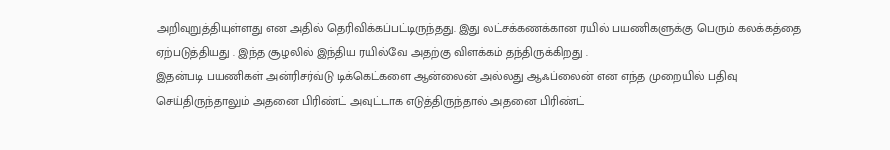அறிவுறுத்தியுள்ளது என அதில் தெரிவிக்கப்பட்டிருந்தது. இது லட்சக்கணக்கான ரயில் பயணிகளுக்கு பெரும் கலக்கத்தை ஏற்படுத்தியது . இந்த சூழலில் இந்திய ரயில்வே அதற்கு விளக்கம் தந்திருக்கிறது .
இதன்படி பயணிகள் அன்ரிசர்வ்டு டிக்கெட்களை ஆன்லைன் அல்லது ஆஃப்லைன் என எந்த முறையில் பதிவு செய்திருந்தாலும் அதனை பிரிண்ட் அவுட்டாக எடுத்திருந்தால் அதனை பிரிண்ட்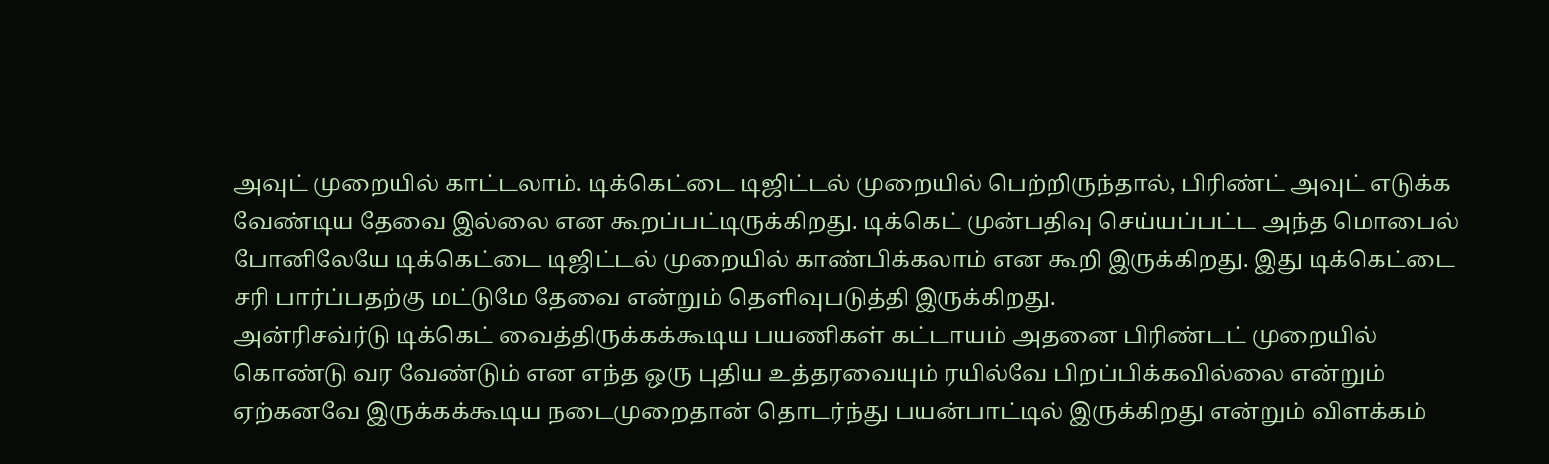அவுட் முறையில் காட்டலாம். டிக்கெட்டை டிஜிட்டல் முறையில் பெற்றிருந்தால், பிரிண்ட் அவுட் எடுக்க வேண்டிய தேவை இல்லை என கூறப்பட்டிருக்கிறது. டிக்கெட் முன்பதிவு செய்யப்பட்ட அந்த மொபைல் போனிலேயே டிக்கெட்டை டிஜிட்டல் முறையில் காண்பிக்கலாம் என கூறி இருக்கிறது. இது டிக்கெட்டை சரி பார்ப்பதற்கு மட்டுமே தேவை என்றும் தெளிவுபடுத்தி இருக்கிறது.
அன்ரிசவ்ர்டு டிக்கெட் வைத்திருக்கக்கூடிய பயணிகள் கட்டாயம் அதனை பிரிண்டட் முறையில் கொண்டு வர வேண்டும் என எந்த ஒரு புதிய உத்தரவையும் ரயில்வே பிறப்பிக்கவில்லை என்றும் ஏற்கனவே இருக்கக்கூடிய நடைமுறைதான் தொடர்ந்து பயன்பாட்டில் இருக்கிறது என்றும் விளக்கம்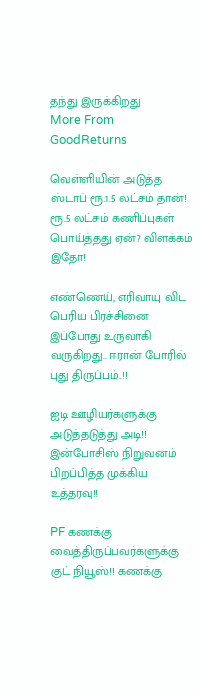தந்து இருக்கிறது
More From GoodReturns

வெள்ளியின் அடுத்த ஸ்டாப் ரூ.1.5 லட்சம் தான்! ரூ.5 லட்சம் கணிப்புகள் பொய்த்தது ஏன்? விளக்கம் இதோ!

எண்ணெய், எரிவாயு விட பெரிய பிரச்சினை இப்போது உருவாகி வருகிறது.. ஈரான் போரில் புது திருப்பம்..!!

ஐடி ஊழியர்களுக்கு அடுத்தடுத்து அடி!! இன்போசிஸ் நிறுவனம் பிறப்பித்த முக்கிய உத்தரவு!!

PF கணக்கு வைத்திருப்பவர்களுக்கு குட் நியூஸ்!! கணக்கு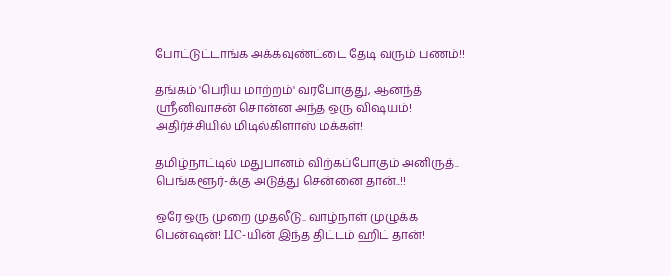போட்டுட்டாங்க அக்கவுண்ட்டை தேடி வரும் பணம்!!

தங்கம் 'பெரிய மாற்றம்' வரபோகுது, ஆனந்த் ஸ்ரீனிவாசன் சொன்ன அந்த ஒரு விஷயம்! அதிர்ச்சியில் மிடில்கிளாஸ் மக்கள்!

தமிழ்நாட்டில் மதுபானம் விற்கப்போகும் அனிருத்.. பெங்களூர்-க்கு அடுத்து சென்னை தான்..!!

ஒரே ஒரு முறை முதலீடு.. வாழ்நாள் முழுக்க பென்ஷன்! LIC-யின் இந்த திட்டம் ஹிட் தான்!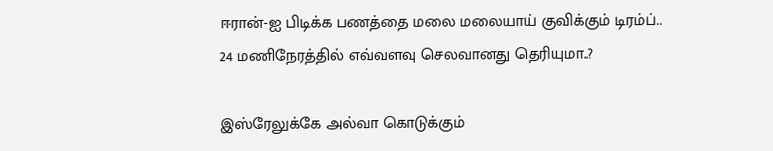ஈரான்-ஐ பிடிக்க பணத்தை மலை மலையாய் குவிக்கும் டிரம்ப்.. 24 மணிநேரத்தில் எவ்வளவு செலவானது தெரியுமா..?

இஸ்ரேலுக்கே அல்வா கொடுக்கும்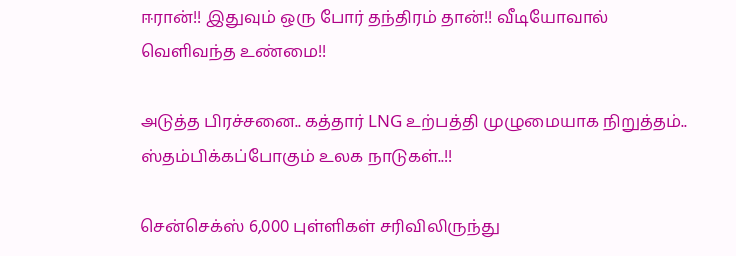ஈரான்!! இதுவும் ஒரு போர் தந்திரம் தான்!! வீடியோவால் வெளிவந்த உண்மை!!

அடுத்த பிரச்சனை.. கத்தார் LNG உற்பத்தி முழுமையாக நிறுத்தம்.. ஸ்தம்பிக்கப்போகும் உலக நாடுகள்..!!

சென்செக்ஸ் 6,000 புள்ளிகள் சரிவிலிருந்து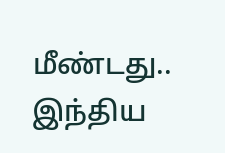மீண்டது.. இந்திய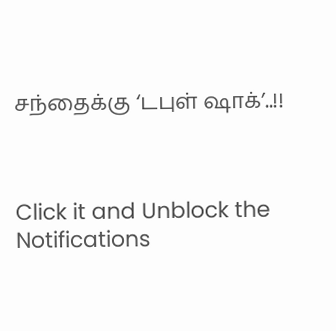சந்தைக்கு ‘டபுள் ஷாக்’..!!



Click it and Unblock the Notifications